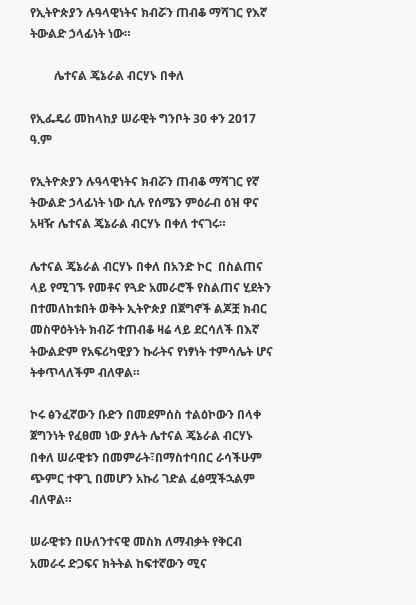የኢትዮጵያን ሉዓላዊነትና ክብሯን ጠብቆ ማሻገር የእኛ ትውልድ ኃላፊነት ነው።

        ሌተናል ጄኔራል ብርሃኑ በቀለ

የኢፌዴሪ መከላከያ ሠራዊት ግንቦት 30 ቀን 2017 ዓ.ም

የኢትዮጵያን ሉዓላዊነትና ክብሯን ጠብቆ ማሻገር የኛ ትውልድ ኃላፊነት ነው ሲሉ የሰሜን ምዕራብ ዕዝ ዋና አዛዥ ሌተናል ጄኔራል ብርሃኑ በቀለ ተናገሩ።

ሌተናል ጄኔራል ብርሃኑ በቀለ በአንድ ኮር  በስልጠና ላይ የሚገኙ የመቶና የጓድ አመራሮች የስልጠና ሂደትን በተመለከቱበት ወቅት ኢትዮጵያ በጀግኖች ልጆቿ ክብር መስዋዕትነት ክብሯ ተጠብቆ ዛሬ ላይ ደርሳለች በእኛ ትውልድም የአፍሪካዊያን ኩራትና የነፃነት ተምሳሌት ሆና ትቀጥላለችም ብለዋል።

ኮሩ ፅንፈኛውን ቡድን በመደምሰስ ተልዕኮውን በላቀ ጀግንነት የፈፀመ ነው ያሉት ሌተናል ጄኔራል ብርሃኑ በቀለ ሠራዊቱን በመምራት፣በማስተባበር ራሳችሁም ጭምር ተዋጊ በመሆን አኩሪ ገድል ፈፅሟችኋልም ብለዋል።

ሠራዊቱን በሁለንተናዊ መስክ ለማብቃት የቅርብ አመራሩ ድጋፍና ክትትል ከፍተኛውን ሚና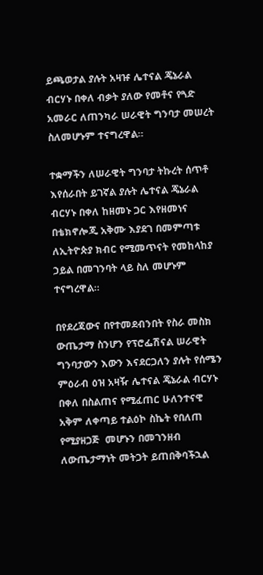ይጫወታል ያሉት አዛዡ ሌተናል ጄኔራል ብርሃኑ በቀለ ብቃት ያለው የመቶና የጓድ አመራር ለጠንካራ ሠራዊት ግንባታ መሠረት ስለመሆኑም ተናግረዋል።

ተቋማችን ለሠራዊት ግንባታ ትኩረት ሰጥቶ እየሰራበት ይገኛል ያሉት ሌተናል ጄኔራል ብርሃኑ በቀለ ከዘመኑ ጋር እየዘመነና በቴክኖሎጂ አቅሙ እያደገ በመምጣቱ ለኢትዮጵያ ክብር የሚመጥናት የመከላከያ ኃይል በመገንባት ላይ ስለ መሆኑም ተናግረዋል።

በየደረጃውና በየተመደብንበት የስራ መስክ ውጤታማ ስንሆን የፕሮፌሽናል ሠራዊት ግንባታውን እውን እናደርጋለን ያሉት የሰሜን ምዕራብ ዕዝ አዛዥ ሌተናል ጄኔራል ብርሃኑ በቀለ በስልጠና የሚፈጠር ሁለንተናዊ  አቅም ለቀጣይ ተልዕኮ ስኬት የበለጠ የሚያዘጋጅ  መሆኑን በመገንዘብ ለውጤታማነት መትጋት ይጠበቅባችኋል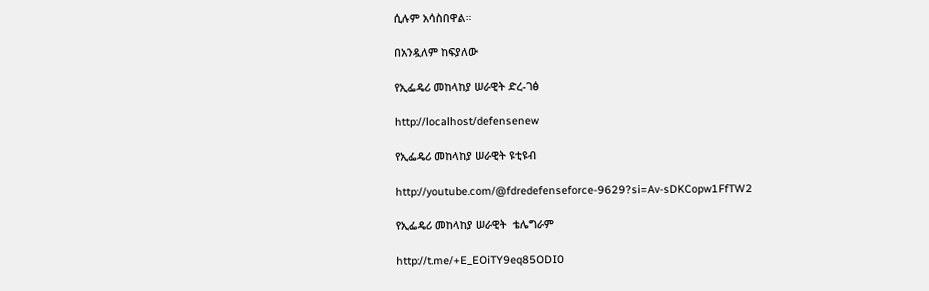ሲሉም አሳስበዋል።

በአንዷለም ከፍያለው

የኢፌዴሪ መከላከያ ሠራዊት ድረ-ገፅ

http://localhost/defensenew

የኢፌዴሪ መከላከያ ሠራዊት ዩቲዩብ

http://youtube.com/@fdredefenseforce-9629?si=Av-sDKCopw1FfTW2

የኢፌዴሪ መከላከያ ሠራዊት  ቴሌግራም

http://t.me/+E_EOiTY9eq85ODI0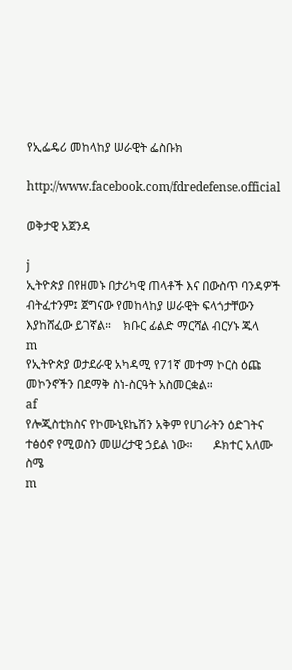የኢፌዴሪ መከላከያ ሠራዊት ፌስቡክ

http://www.facebook.com/fdredefense.official

ወቅታዊ አጀንዳ

j
ኢትዮጵያ በየዘመኑ በታሪካዊ ጠላቶች እና በውስጥ ባንዳዎች ብትፈተንም፤ ጀግናው የመከላከያ ሠራዊት ፍላጎታቸውን እያከሸፈው ይገኛል።    ክቡር ፊልድ ማርሻል ብርሃኑ ጁላ
m
የኢትዮጵያ ወታደራዊ አካዳሚ የ71ኛ መተማ ኮርስ ዕጩ መኮንኖችን በደማቅ ስነ-ስርዓት አስመርቋል።
af
የሎጂስቲክስና የኮሙኒዩኬሽን አቅም የሀገራትን ዕድገትና ተፅዕኖ የሚወስን መሠረታዊ ኃይል ነው።       ዶክተር አለሙ ስሜ
m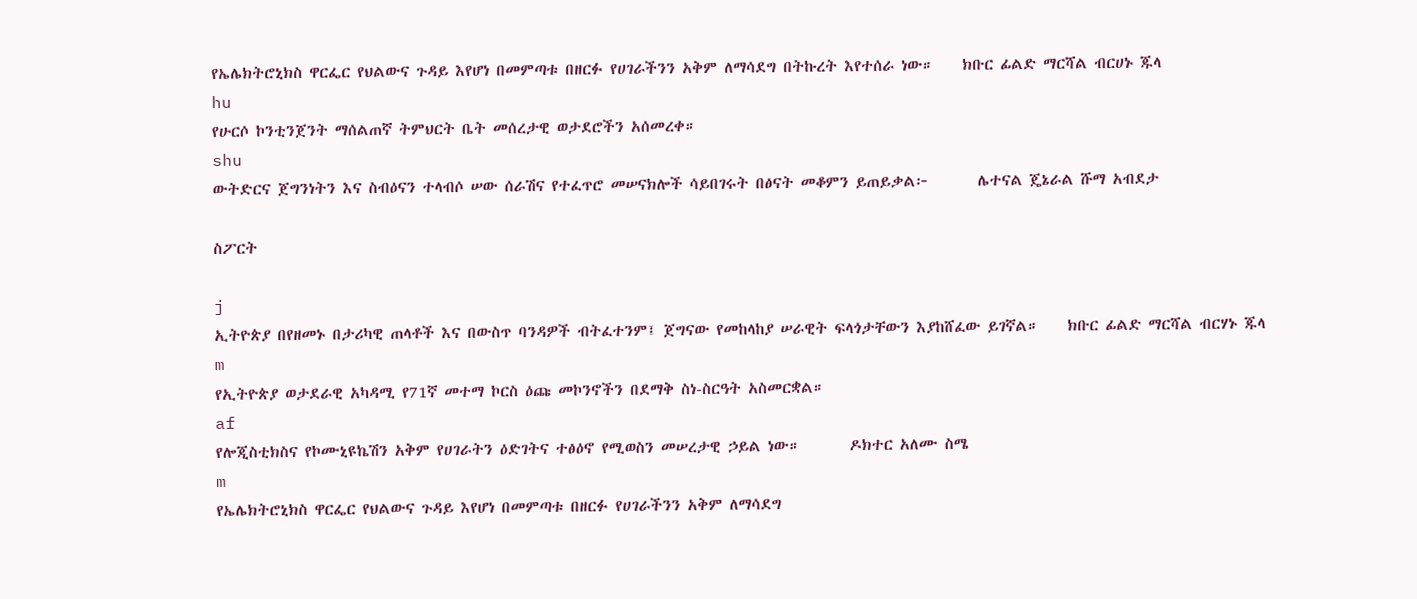የኤሌክትሮኒክስ ዋርፌር የህልውና ጉዳይ እየሆነ በመምጣቱ በዘርፉ የሀገራችንን አቅም ለማሳደግ በትኩረት እየተሰራ ነው።    ክቡር ፊልድ ማርሻል ብርሀኑ ጁላ
hu
የሁርሶ ኮንቲንጀንት ማሰልጠኛ ትምህርት ቤት መሰረታዊ ወታደሮችን አሰመረቀ።
shu
ውትድርና ጀግንነትን እና ስብዕናን ተላብሶ ሠው ሰራሽና የተፈጥሮ መሠናክሎች ሳይበገሩት በፅናት መቆምን ይጠይቃል፦       ሌተናል ጄኔራል ሹማ አብደታ

ስፖርት

j
ኢትዮጵያ በየዘመኑ በታሪካዊ ጠላቶች እና በውስጥ ባንዳዎች ብትፈተንም፤ ጀግናው የመከላከያ ሠራዊት ፍላጎታቸውን እያከሸፈው ይገኛል።    ክቡር ፊልድ ማርሻል ብርሃኑ ጁላ
m
የኢትዮጵያ ወታደራዊ አካዳሚ የ71ኛ መተማ ኮርስ ዕጩ መኮንኖችን በደማቅ ስነ-ስርዓት አስመርቋል።
af
የሎጂስቲክስና የኮሙኒዩኬሽን አቅም የሀገራትን ዕድገትና ተፅዕኖ የሚወስን መሠረታዊ ኃይል ነው።       ዶክተር አለሙ ስሜ
m
የኤሌክትሮኒክስ ዋርፌር የህልውና ጉዳይ እየሆነ በመምጣቱ በዘርፉ የሀገራችንን አቅም ለማሳደግ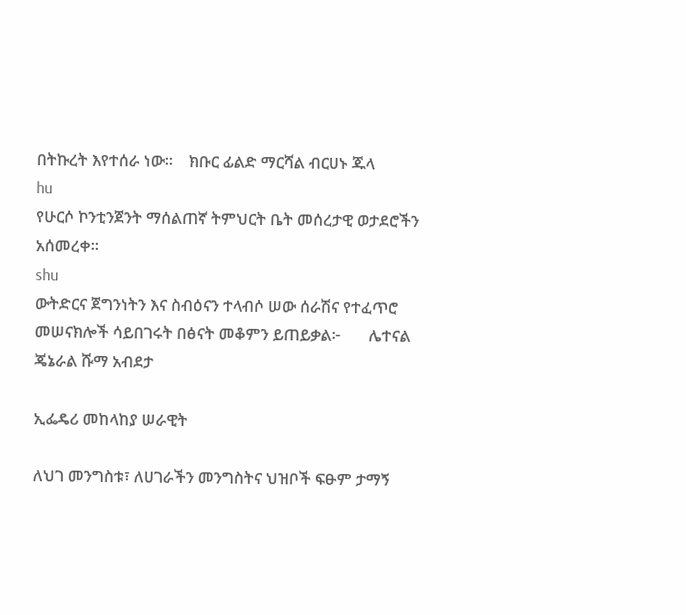በትኩረት እየተሰራ ነው።    ክቡር ፊልድ ማርሻል ብርሀኑ ጁላ
hu
የሁርሶ ኮንቲንጀንት ማሰልጠኛ ትምህርት ቤት መሰረታዊ ወታደሮችን አሰመረቀ።
shu
ውትድርና ጀግንነትን እና ስብዕናን ተላብሶ ሠው ሰራሽና የተፈጥሮ መሠናክሎች ሳይበገሩት በፅናት መቆምን ይጠይቃል፦       ሌተናል ጄኔራል ሹማ አብደታ

ኢፌዴሪ መከላከያ ሠራዊት

ለህገ መንግስቱ፣ ለሀገራችን መንግስትና ህዝቦች ፍፁም ታማኝ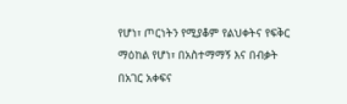የሆነ፣ ጦርነትን የሚያቆም የልህቀትና የፍቅር ማዕከል የሆነ፣ በአስተማማኝ እና በብቃት በአገር አቀፍና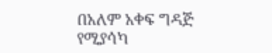በአለም አቀፍ ግዳጅ የሚያሳካ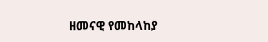ዘመናዊ የመከላከያ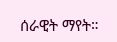ሰራዊት ማየት።